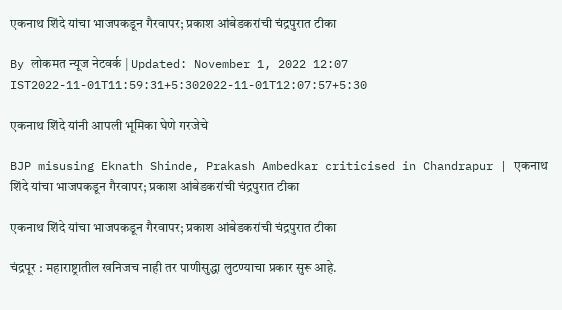एकनाथ शिंदे यांचा भाजपकडून गैरवापर; प्रकाश आंबेडकरांची चंद्रपुरात टीका

By लोकमत न्यूज नेटवर्क | Updated: November 1, 2022 12:07 IST2022-11-01T11:59:31+5:302022-11-01T12:07:57+5:30

एकनाथ शिंदे यांनी आपली भूमिका घेणे गरजेचे

BJP misusing Eknath Shinde, Prakash Ambedkar criticised in Chandrapur | एकनाथ शिंदे यांचा भाजपकडून गैरवापर; प्रकाश आंबेडकरांची चंद्रपुरात टीका

एकनाथ शिंदे यांचा भाजपकडून गैरवापर; प्रकाश आंबेडकरांची चंद्रपुरात टीका

चंद्रपूर : महाराष्ट्रातील खनिजच नाही तर पाणीसुद्धा लुटण्याचा प्रकार सुरू आहे.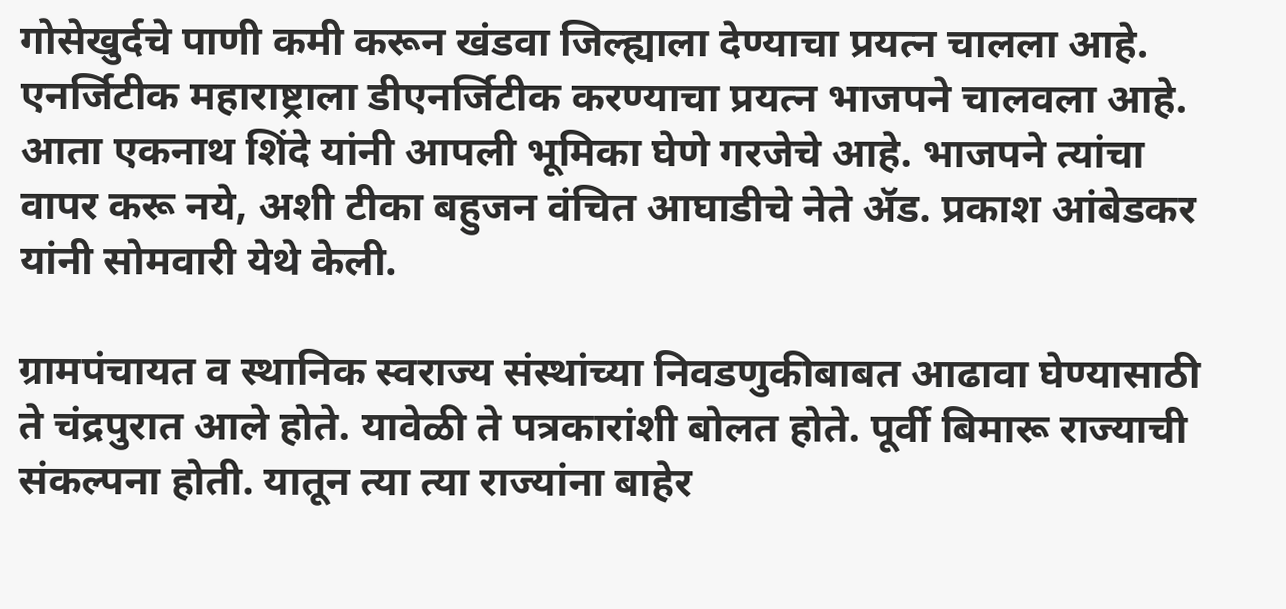गोसेखुर्दचे पाणी कमी करून खंडवा जिल्ह्याला देण्याचा प्रयत्न चालला आहे. एनर्जिटीक महाराष्ट्राला डीएनर्जिटीक करण्याचा प्रयत्न भाजपने चालवला आहे. आता एकनाथ शिंदे यांनी आपली भूमिका घेणे गरजेचे आहे. भाजपने त्यांचा वापर करू नये, अशी टीका बहुजन वंचित आघाडीचे नेते ॲड. प्रकाश आंबेडकर यांनी सोमवारी येथे केली.

ग्रामपंचायत व स्थानिक स्वराज्य संस्थांच्या निवडणुकीबाबत आढावा घेण्यासाठी ते चंद्रपुरात आले होते. यावेळी ते पत्रकारांशी बोलत होते. पूर्वी बिमारू राज्याची संकल्पना होती. यातून त्या त्या राज्यांना बाहेर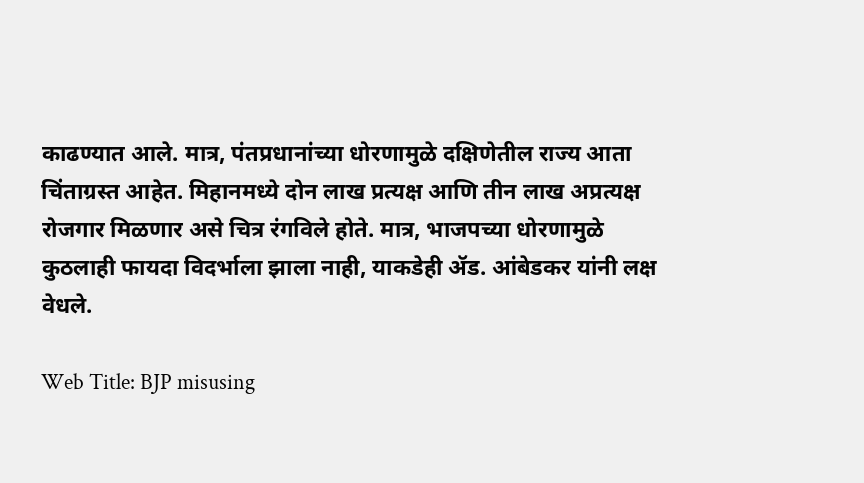काढण्यात आले. मात्र, पंतप्रधानांच्या धोरणामुळे दक्षिणेतील राज्य आता चिंताग्रस्त आहेत. मिहानमध्ये दोन लाख प्रत्यक्ष आणि तीन लाख अप्रत्यक्ष रोजगार मिळणार असे चित्र रंगविले होते. मात्र, भाजपच्या धोरणामुळे कुठलाही फायदा विदर्भाला झाला नाही, याकडेही ॲड. आंबेडकर यांनी लक्ष वेधले.

Web Title: BJP misusing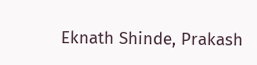Eknath Shinde, Prakash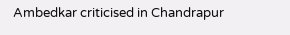Ambedkar criticised in Chandrapur